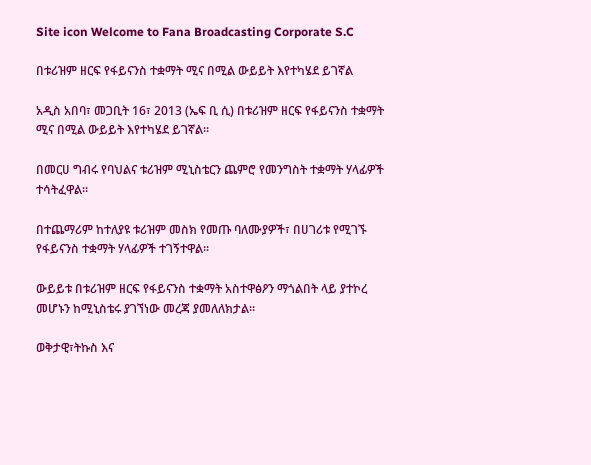Site icon Welcome to Fana Broadcasting Corporate S.C

በቱሪዝም ዘርፍ የፋይናንስ ተቋማት ሚና በሚል ውይይት እየተካሄደ ይገኛል

አዲስ አበባ፣ መጋቢት 16፣ 2013 (ኤፍ ቢ ሲ) በቱሪዝም ዘርፍ የፋይናንስ ተቋማት ሚና በሚል ውይይት እየተካሄደ ይገኛል፡፡

በመርሀ ግብሩ የባህልና ቱሪዝም ሚኒስቴርን ጨምሮ የመንግስት ተቋማት ሃላፊዎች ተሳትፈዋል፡፡

በተጨማሪም ከተለያዩ ቱሪዝም መስክ የመጡ ባለሙያዎች፣ በሀገሪቱ የሚገኙ የፋይናንስ ተቋማት ሃላፊዎች ተገኝተዋል፡፡

ውይይቱ በቱሪዝም ዘርፍ የፋይናንስ ተቋማት አስተዋፅዖን ማጎልበት ላይ ያተኮረ መሆኑን ከሚኒስቴሩ ያገኘነው መረጃ ያመለለክታል፡፡

ወቅታዊ፣ትኩስ እና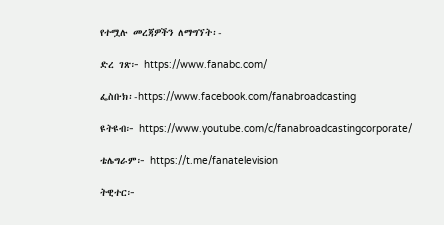የተሟሉ መረጃዎችን ለማግኘት፡-

ድረ ገጽ፦ https://www.fanabc.com/

ፌስቡክ፡-https://www.facebook.com/fanabroadcasting

ዩትዩብ፦ https://www.youtube.com/c/fanabroadcastingcorporate/

ቴሌግራም፦ https://t.me/fanatelevision

ትዊተር፦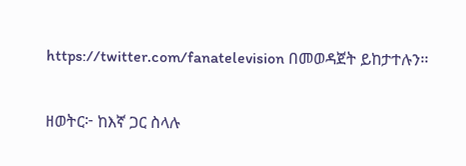https://twitter.com/fanatelevision በመወዳጀት ይከታተሉን፡፡

ዘወትር፦ ከእኛ ጋር ስላሉ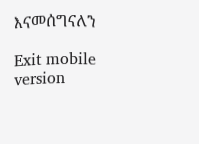እናመሰግናለን

Exit mobile version